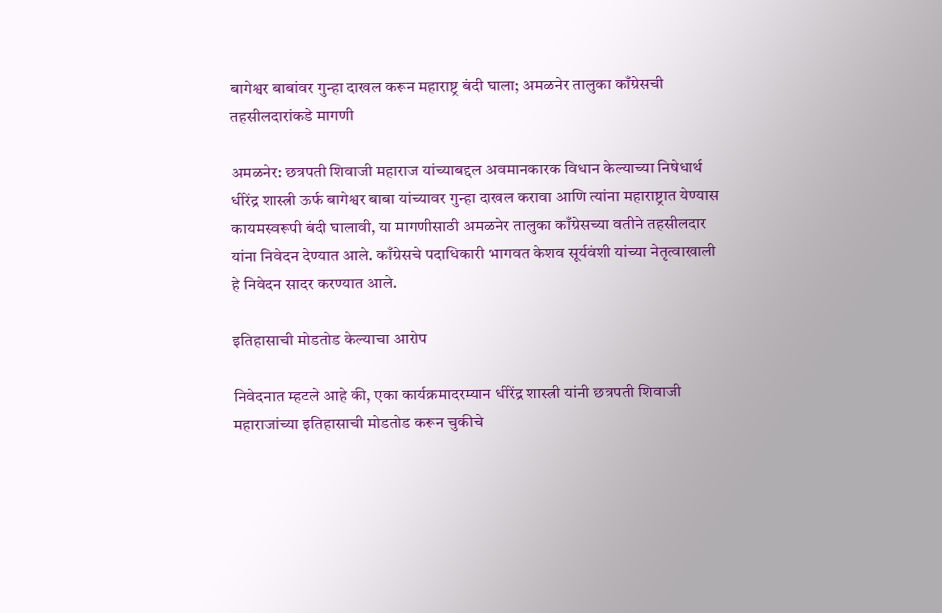बागेश्वर बाबांवर गुन्हा दाखल करून महाराष्ट्र बंदी घाला; अमळनेर तालुका काँग्रेसची तहसीलदारांकडे मागणी

अमळनेर: छत्रपती शिवाजी महाराज यांच्याबद्दल अवमानकारक विधान केल्याच्या निषेधार्थ धीरेंद्र शास्त्री ऊर्फ बागेश्वर बाबा यांच्यावर गुन्हा दाखल करावा आणि त्यांना महाराष्ट्रात येण्यास कायमस्वरूपी बंदी घालावी, या मागणीसाठी अमळनेर तालुका काँग्रेसच्या वतीने तहसीलदार यांना निवेदन देण्यात आले. काँग्रेसचे पदाधिकारी भागवत केशव सूर्यवंशी यांच्या नेतृत्वाखाली हे निवेदन सादर करण्यात आले.

इतिहासाची मोडतोड केल्याचा आरोप

निवेदनात म्हटले आहे की, एका कार्यक्रमादरम्यान धीरेंद्र शास्त्री यांनी छत्रपती शिवाजी महाराजांच्या इतिहासाची मोडतोड करून चुकीचे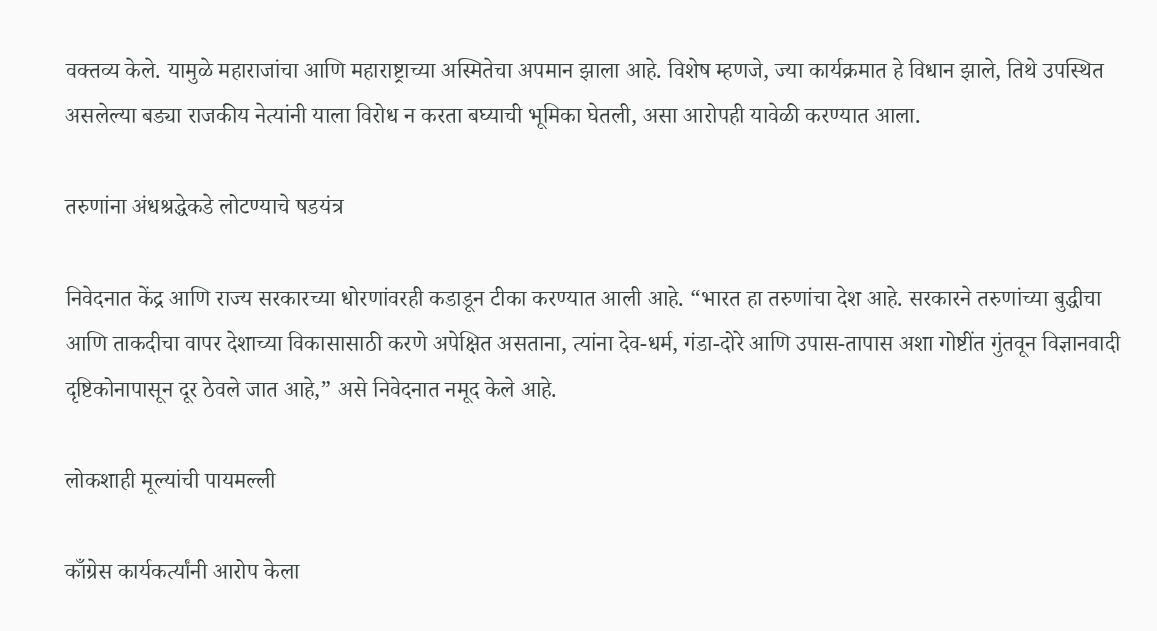वक्तव्य केले. यामुळे महाराजांचा आणि महाराष्ट्राच्या अस्मितेचा अपमान झाला आहे. विशेष म्हणजे, ज्या कार्यक्रमात हे विधान झाले, तिथे उपस्थित असलेल्या बड्या राजकीय नेत्यांनी याला विरोध न करता बघ्याची भूमिका घेतली, असा आरोपही यावेळी करण्यात आला.

तरुणांना अंधश्रद्धेकडे लोटण्याचे षडयंत्र

निवेदनात केंद्र आणि राज्य सरकारच्या धोरणांवरही कडाडून टीका करण्यात आली आहे. “भारत हा तरुणांचा देश आहे. सरकारने तरुणांच्या बुद्धीचा आणि ताकदीचा वापर देशाच्या विकासासाठी करणे अपेक्षित असताना, त्यांना देव-धर्म, गंडा-दोरे आणि उपास-तापास अशा गोष्टींत गुंतवून विज्ञानवादी दृष्टिकोनापासून दूर ठेवले जात आहे,” असे निवेदनात नमूद केले आहे.

लोकशाही मूल्यांची पायमल्ली

काँग्रेस कार्यकर्त्यांनी आरोप केला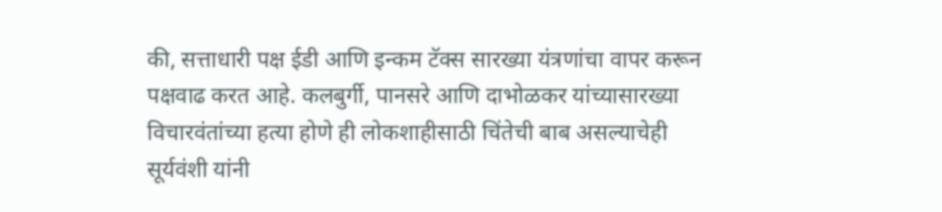की, सत्ताधारी पक्ष ईडी आणि इन्कम टॅक्स सारख्या यंत्रणांचा वापर करून पक्षवाढ करत आहे. कलबुर्गी, पानसरे आणि दाभोळकर यांच्यासारख्या विचारवंतांच्या हत्या होणे ही लोकशाहीसाठी चिंतेची बाब असल्याचेही सूर्यवंशी यांनी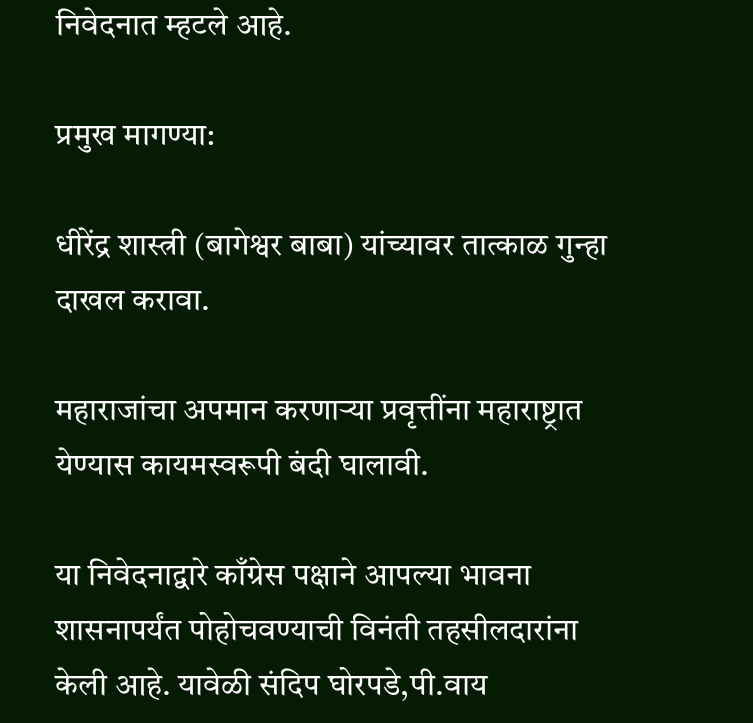निवेदनात म्हटले आहे.

प्रमुख मागण्या:

धीरेंद्र शास्त्री (बागेश्वर बाबा) यांच्यावर तात्काळ गुन्हा दाखल करावा.

महाराजांचा अपमान करणाऱ्या प्रवृत्तींना महाराष्ट्रात येण्यास कायमस्वरूपी बंदी घालावी.

या निवेदनाद्वारे काँग्रेस पक्षाने आपल्या भावना शासनापर्यंत पोहोचवण्याची विनंती तहसीलदारांना केली आहे. यावेळी संदिप घोरपडे,पी.वाय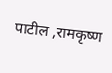पाटील ,रामकृष्ण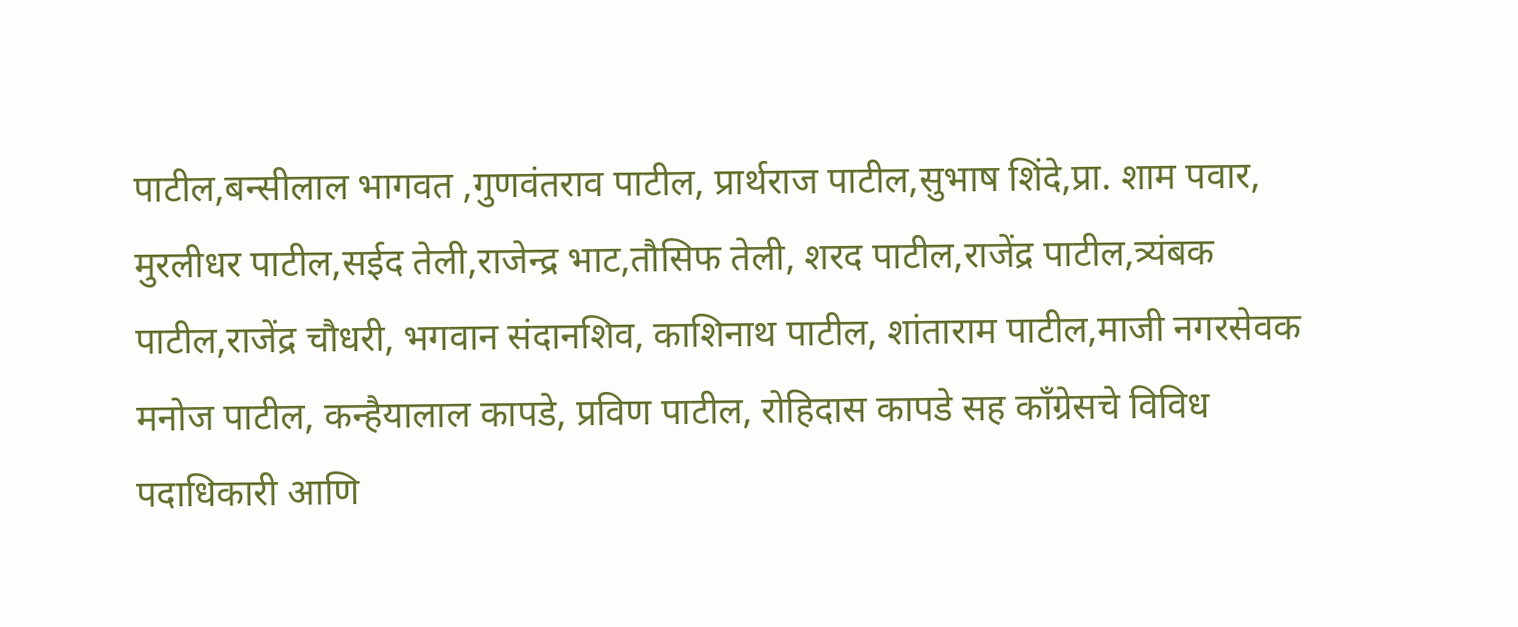पाटील,बन्सीलाल भागवत ,गुणवंतराव पाटील, प्रार्थराज पाटील,सुभाष शिंदे,प्रा. शाम पवार, मुरलीधर पाटील,सईद तेली,राजेन्द्र भाट,तौसिफ तेली, शरद पाटील,राजेंद्र पाटील,त्र्यंबक पाटील,राजेंद्र चौधरी, भगवान संदानशिव, काशिनाथ पाटील, शांताराम पाटील,माजी नगरसेवक मनोज पाटील, कन्हैयालाल कापडे, प्रविण पाटील, रोहिदास कापडे सह काँग्रेसचे विविध पदाधिकारी आणि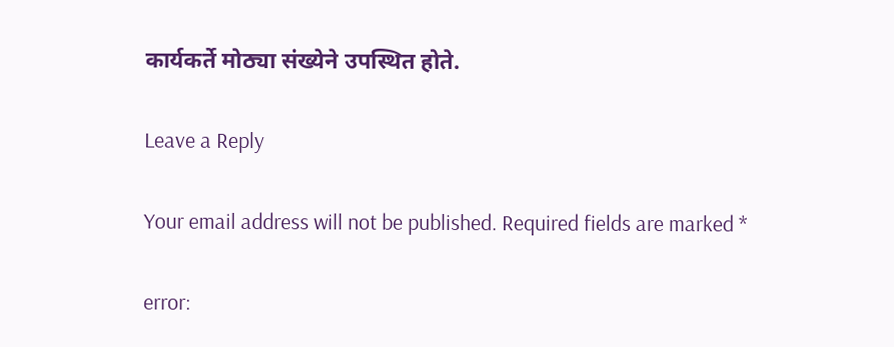कार्यकर्ते मोठ्या संख्येने उपस्थित होते.

Leave a Reply

Your email address will not be published. Required fields are marked *

error: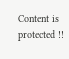Content is protected !!